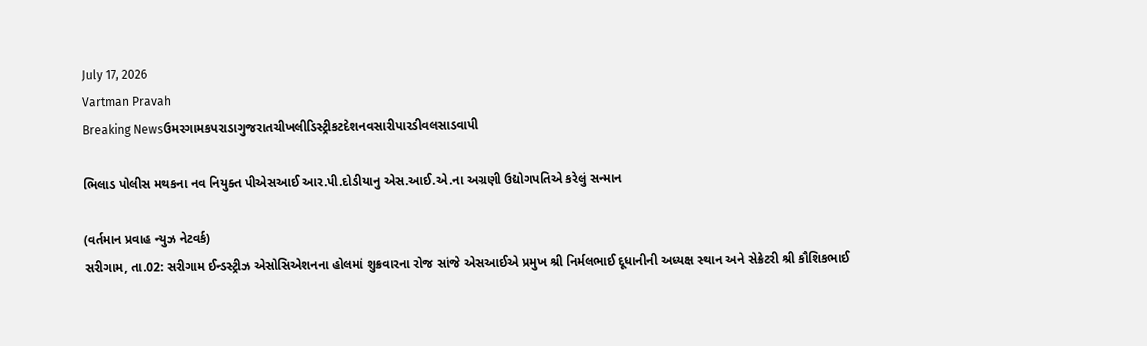July 17, 2026
Vartman Pravah
Breaking Newsઉમરગામકપરાડાગુજરાતચીખલીડિસ્ટ્રીકટદેશનવસારીપારડીવલસાડવાપી

ભિલાડ પોલીસ મથકના નવ નિયુક્‍ત પીએસઆઈ આર.પી.દોડીયાનુ એસ.આઈ.એ.ના અગ્રણી ઉદ્યોગપતિએ કરેલું સન્‍માન

(વર્તમાન પ્રવાહ ન્‍યુઝ નેટવર્ક)
સરીગામ, તા.02: સરીગામ ઈન્‍ડસ્‍ટ્રીઝ એસોસિએશનના હોલમાં શુક્રવારના રોજ સાંજે એસઆઈએ પ્રમુખ શ્રી નિર્મલભાઈ દૂધાનીની અધ્‍યક્ષ સ્‍થાન અને સેક્રેટરી શ્રી કૌશિકભાઈ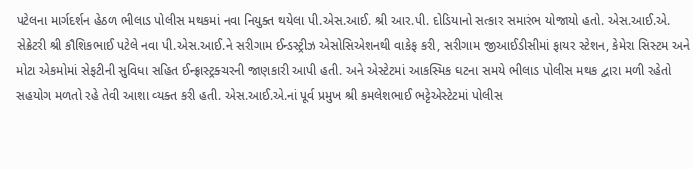પટેલના માર્ગદર્શન હેઠળ ભીલાડ પોલીસ મથકમાં નવા નિયુક્‍ત થયેલા પી.એસ.આઈ. શ્રી આર.પી. દોડિયાનો સત્‍કાર સમારંભ યોજાયો હતો. એસ.આઈ.એ. સેક્રેટરી શ્રી કૌશિકભાઈ પટેલે નવા પી.એસ.આઈ.ને સરીગામ ઈન્‍ડસ્‍ટ્રીઝ એસોસિએશનથી વાકેફ કરી, સરીગામ જીઆઈડીસીમાં ફાયર સ્‍ટેશન, કેમેરા સિસ્‍ટમ અને મોટા એકમોમાં સેફટીની સુવિધા સહિત ઈન્‍ફ્રાસ્‍ટ્રક્‍ચરની જાણકારી આપી હતી. અને એસ્‍ટેટમાં આકસ્‍મિક ઘટના સમયે ભીલાડ પોલીસ મથક દ્વારા મળી રહેતો સહયોગ મળતો રહે તેવી આશા વ્‍યક્‍ત કરી હતી. એસ.આઈ.એ.નાં પૂર્વ પ્રમુખ શ્રી કમલેશભાઈ ભટ્ટેએસ્‍ટેટમાં પોલીસ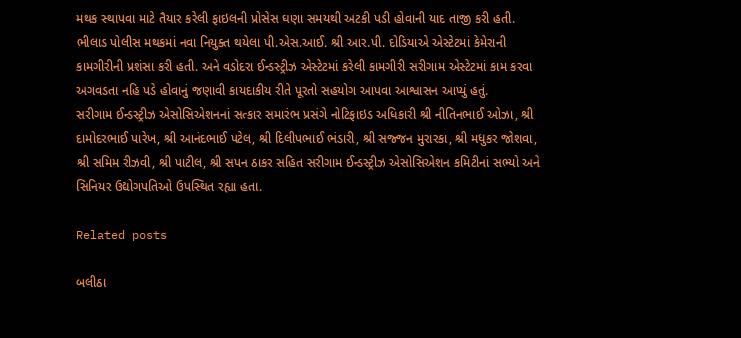મથક સ્‍થાપવા માટે તૈયાર કરેલી ફાઇલની પ્રોસેસ ઘણા સમયથી અટકી પડી હોવાની યાદ તાજી કરી હતી.
ભીલાડ પોલીસ મથકમાં નવા નિયુક્‍ત થયેલા પી.એસ.આઈ. શ્રી આર.પી. દોડિયાએ એસ્‍ટેટમાં કેમેરાની કામગીરીની પ્રશંસા કરી હતી. અને વડોદરા ઈન્‍ડસ્‍ટ્રીઝ એસ્‍ટેટમાં કરેલી કામગીરી સરીગામ એસ્‍ટેટમાં કામ કરવા અગવડતા નહિ પડે હોવાનું જણાવી કાયદાકીય રીતે પૂરતો સહયોગ આપવા આશ્વાસન આપ્‍યું હતું.
સરીગામ ઈન્‍ડસ્‍ટ્રીઝ એસોસિએશનનાં સત્‍કાર સમારંભ પ્રસંગે નોટિફાઇડ અધિકારી શ્રી નીતિનભાઈ ઓઝા, શ્રી દામોદરભાઈ પારેખ, શ્રી આનંદભાઈ પટેલ, શ્રી દિલીપભાઈ ભંડારી, શ્રી સજ્જન મુરારકા, શ્રી મધુકર જોશવા, શ્રી સમિમ રીઝવી, શ્રી પાટીલ, શ્રી સપન ઠાકર સહિત સરીગામ ઈન્‍ડસ્‍ટ્રીઝ એસોસિએશન કમિટીનાં સભ્‍યો અને સિનિયર ઉદ્યોગપતિઓ ઉપસ્‍થિત રહ્યા હતા.

Related posts

બલીઠા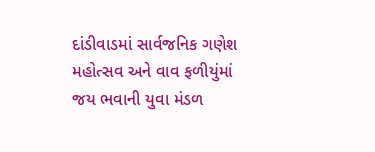દાંડીવાડમાં સાર્વજનિક ગણેશ મહોત્‍સવ અને વાવ ફળીયુંમાં જય ભવાની યુવા મંડળ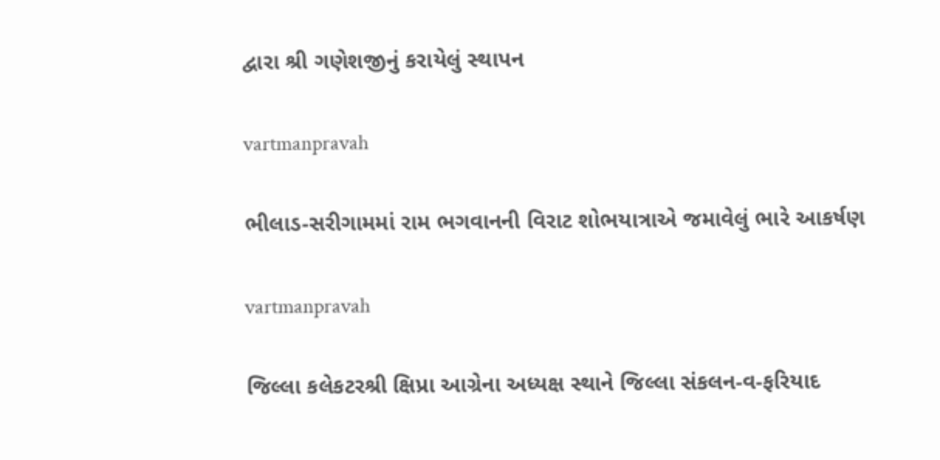દ્વારા શ્રી ગણેશજીનું કરાયેલું સ્‍થાપન

vartmanpravah

ભીલાડ-સરીગામમાં રામ ભગવાનની વિરાટ શોભયાત્રાએ જમાવેલું ભારે આકર્ષણ

vartmanpravah

જિલ્લા કલેકટરશ્રી ક્ષિપ્રા આગ્રેના અધ્‍યક્ષ સ્‍થાને જિલ્લા સંકલન-વ-ફરિયાદ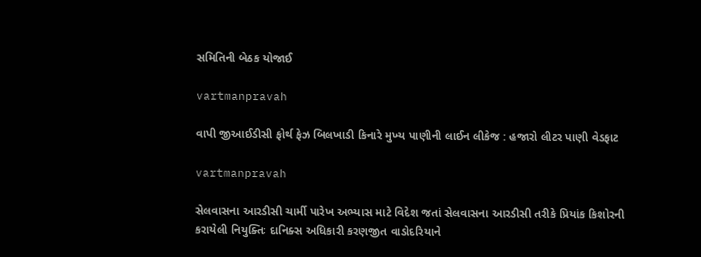સમિતિની બેઠક યોજાઈ

vartmanpravah

વાપી જીઆઈડીસી ફોર્થ ફેઝ બિલખાડી કિનારે મુખ્‍ય પાણીની લાઈન લીકેજ : હજારો લીટર પાણી વેડફાટ

vartmanpravah

સેલવાસના આરડીસી ચાર્મી પારેખ અભ્‍યાસ માટે વિદેશ જતાં સેલવાસના આરડીસી તરીકે પ્રિયાંક કિશોરની કરાયેલી નિયુક્‍તિઃ દાનિક્‍સ અધિકારી કરણજીત વાડોદરિયાને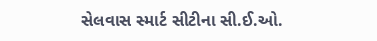સેલવાસ સ્‍માર્ટ સીટીના સી.ઈ.ઓ.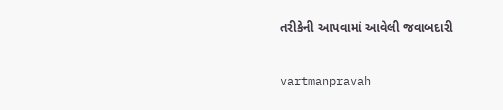તરીકેની આપવામાં આવેલી જવાબદારી

vartmanpravah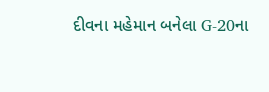દીવના મહેમાન બનેલા G-20ના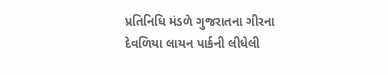પ્રતિનિધિ મંડળે ગુજરાતના ગીરના દેવળિયા લાયન પાર્કની લીધેલી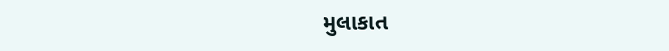મુલાકાત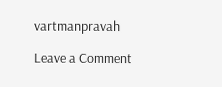vartmanpravah

Leave a Comment